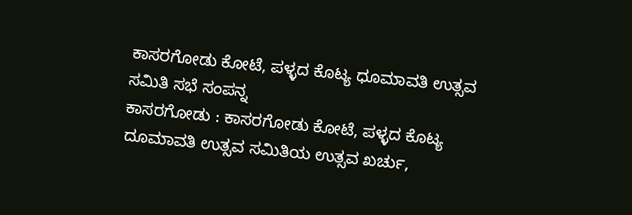ಕಾಸರಗೋಡು ಕೋಟೆ, ಪಳ್ಳದ ಕೊಟ್ಯ ಧೂಮಾವತಿ ಉತ್ಸವ ಸಮಿತಿ ಸಭೆ ಸಂಪನ್ನ
ಕಾಸರಗೋಡು : ಕಾಸರಗೋಡು ಕೋಟೆ, ಪಳ್ಳದ ಕೊಟ್ಯ ದೂಮಾವತಿ ಉತ್ಸವ ಸಮಿತಿಯ ಉತ್ಸವ ಖರ್ಚು,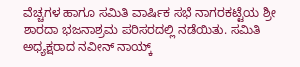ವೆಚ್ಚಗಳ ಹಾಗೂ ಸಮಿತಿ ವಾರ್ಷಿಕ ಸಭೆ ನಾಗರಕಟ್ಟೆಯ ಶ್ರೀ ಶಾರದಾ ಭಜನಾಶ್ರಮ ಪರಿಸರದಲ್ಲಿ ನಡೆಯಿತು. ಸಮಿತಿ ಅಧ್ಯಕ್ಷರಾದ ನವೀನ್ ನಾಯ್ಕ್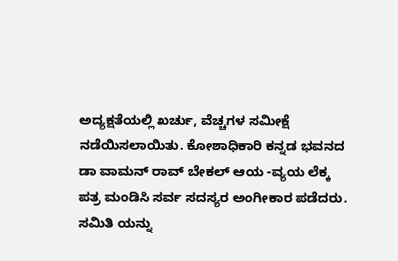ಅದ್ಯಕ್ಷತೆಯಲ್ಲಿ ಖರ್ಚು, ವೆಚ್ಚಗಳ ಸಮೀಕ್ಷೆ ನಡೆಯಿಸಲಾಯಿತು. ಕೋಶಾಧಿಕಾರಿ ಕನ್ನಡ ಭವನದ ಡಾ ವಾಮನ್ ರಾವ್ ಬೇಕಲ್ ಆಯ -ವ್ಯಯ ಲೆಕ್ಕ ಪತ್ರ ಮಂಡಿಸಿ ಸರ್ವ ಸದಸ್ಯರ ಅಂಗೀಕಾರ ಪಡೆದರು. ಸಮಿತಿ ಯನ್ನು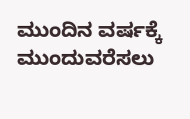ಮುಂದಿನ ವರ್ಷಕ್ಕೆ ಮುಂದುವರೆಸಲು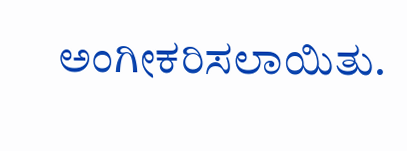ಅಂಗೀಕರಿಸಲಾಯಿತು.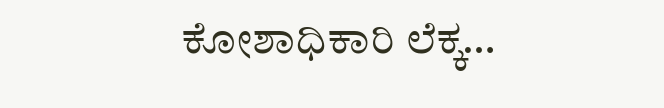ಕೋಶಾಧಿಕಾರಿ ಲೆಕ್ಕ…